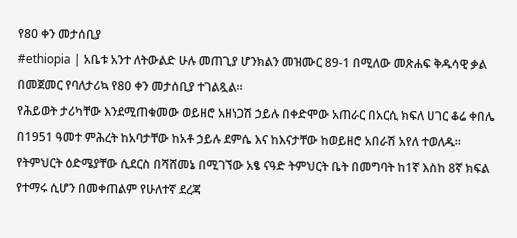የ80 ቀን መታሰቢያ
#ethiopia | አቤቱ አንተ ለትውልድ ሁሉ መጠጊያ ሆንክልን መዝሙር 89-1 በሚለው መጽሐፍ ቅዱሳዊ ቃል በመጀመር የባለታሪኳ የ80 ቀን መታሰቢያ ተገልጿል።
የሕይወት ታሪካቸው እንደሚጠቁመው ወይዘሮ አዘነጋሽ ኃይሉ በቀድሞው አጠራር በአርሲ ክፍለ ሀገር ቆሬ ቀበሌ በ1951 ዓመተ ምሕረት ከአባታቸው ከአቶ ኃይሉ ደምሴ እና ከእናታቸው ከወይዘሮ አበራሽ አየለ ተወለዱ።
የትምህርት ዕድሜያቸው ሲደርስ በሻሸመኔ በሚገኘው አፄ ናዓድ ትምህርት ቤት በመግባት ከ1ኛ እስከ 8ኛ ክፍል የተማሩ ሲሆን በመቀጠልም የሁለተኛ ደረጃ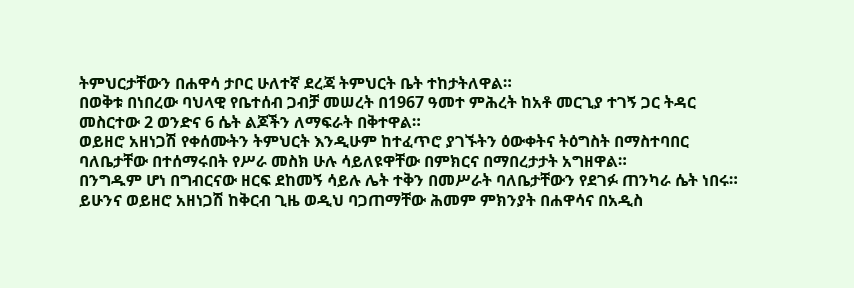ትምህርታቸውን በሐዋሳ ታቦር ሁለተኛ ደረጃ ትምህርት ቤት ተከታትለዋል።
በወቅቱ በነበረው ባህላዊ የቤተሰብ ጋብቻ መሠረት በ1967 ዓመተ ምሕረት ከአቶ መርጊያ ተገኝ ጋር ትዳር መስርተው 2 ወንድና 6 ሴት ልጆችን ለማፍራት በቅተዋል።
ወይዘሮ አዘነጋሽ የቀሰሙትን ትምህርት እንዲሁም ከተፈጥሮ ያገኙትን ዕውቀትና ትዕግስት በማስተባበር ባለቤታቸው በተሰማሩበት የሥራ መስክ ሁሉ ሳይለዩዋቸው በምክርና በማበረታታት አግዘዋል።
በንግዱም ሆነ በግብርናው ዘርፍ ደከመኝ ሳይሉ ሌት ተቅን በመሥራት ባለቤታቸውን የደገፉ ጠንካራ ሴት ነበሩ።
ይሁንና ወይዘሮ አዘነጋሽ ከቅርብ ጊዜ ወዲህ ባጋጠማቸው ሕመም ምክንያት በሐዋሳና በአዲስ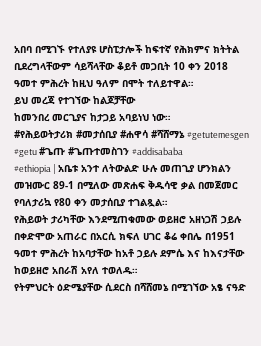አበባ በሚገኙ የተለያዩ ሆስፒታሎች ከፍተኛ የሕክምና ክትትል ቢደረግላቸውም ሳይሻላቸው ቆይቶ መጋቢት 10 ቀን 2018 ዓመተ ምሕረት ከዚህ ዓለም በሞት ተለይተዋል።
ይህ መረጃ የተገኘው ከልጆቻቸው
ከመንበረ መርጊያና ከታጋይ አባይነህ ነው።
#የሕይወትታሪክ #መታሰቢያ #ሐዋሳ #ሻሸማኔ #getutemesgen #getu #ጌጡ #ጌጡተመስገን #addisababa
#ethiopia | አቤቱ አንተ ለትውልድ ሁሉ መጠጊያ ሆንክልን መዝሙር 89-1 በሚለው መጽሐፍ ቅዱሳዊ ቃል በመጀመር የባለታሪኳ የ80 ቀን መታሰቢያ ተገልጿል።
የሕይወት ታሪካቸው እንደሚጠቁመው ወይዘሮ አዘነጋሽ ኃይሉ በቀድሞው አጠራር በአርሲ ክፍለ ሀገር ቆሬ ቀበሌ በ1951 ዓመተ ምሕረት ከአባታቸው ከአቶ ኃይሉ ደምሴ እና ከእናታቸው ከወይዘሮ አበራሽ አየለ ተወለዱ።
የትምህርት ዕድሜያቸው ሲደርስ በሻሸመኔ በሚገኘው አፄ ናዓድ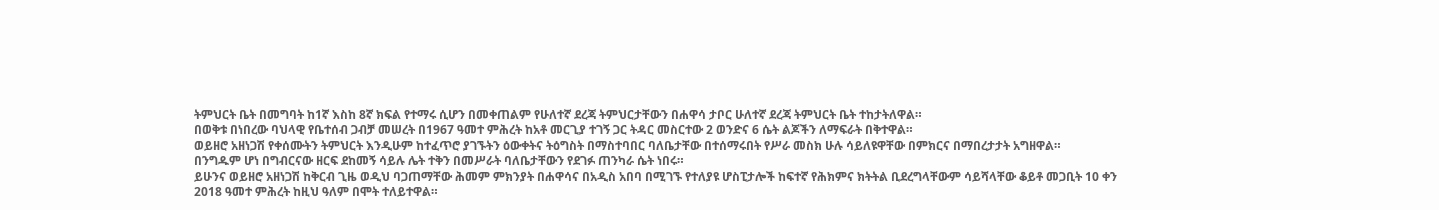ትምህርት ቤት በመግባት ከ1ኛ እስከ 8ኛ ክፍል የተማሩ ሲሆን በመቀጠልም የሁለተኛ ደረጃ ትምህርታቸውን በሐዋሳ ታቦር ሁለተኛ ደረጃ ትምህርት ቤት ተከታትለዋል።
በወቅቱ በነበረው ባህላዊ የቤተሰብ ጋብቻ መሠረት በ1967 ዓመተ ምሕረት ከአቶ መርጊያ ተገኝ ጋር ትዳር መስርተው 2 ወንድና 6 ሴት ልጆችን ለማፍራት በቅተዋል።
ወይዘሮ አዘነጋሽ የቀሰሙትን ትምህርት እንዲሁም ከተፈጥሮ ያገኙትን ዕውቀትና ትዕግስት በማስተባበር ባለቤታቸው በተሰማሩበት የሥራ መስክ ሁሉ ሳይለዩዋቸው በምክርና በማበረታታት አግዘዋል።
በንግዱም ሆነ በግብርናው ዘርፍ ደከመኝ ሳይሉ ሌት ተቅን በመሥራት ባለቤታቸውን የደገፉ ጠንካራ ሴት ነበሩ።
ይሁንና ወይዘሮ አዘነጋሽ ከቅርብ ጊዜ ወዲህ ባጋጠማቸው ሕመም ምክንያት በሐዋሳና በአዲስ አበባ በሚገኙ የተለያዩ ሆስፒታሎች ከፍተኛ የሕክምና ክትትል ቢደረግላቸውም ሳይሻላቸው ቆይቶ መጋቢት 10 ቀን 2018 ዓመተ ምሕረት ከዚህ ዓለም በሞት ተለይተዋል።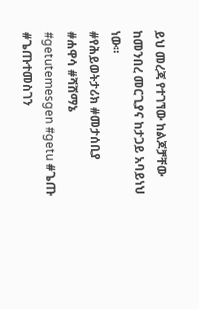ይህ መረጃ የተገኘው ከልጆቻቸው
ከመንበረ መርጊያና ከታጋይ አባይነህ ነው።
#የሕይወትታሪክ #መታሰቢያ #ሐዋሳ #ሻሸማኔ #getutemesgen #getu #ጌጡ #ጌጡተመስገን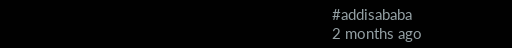#addisababa
2 months ago